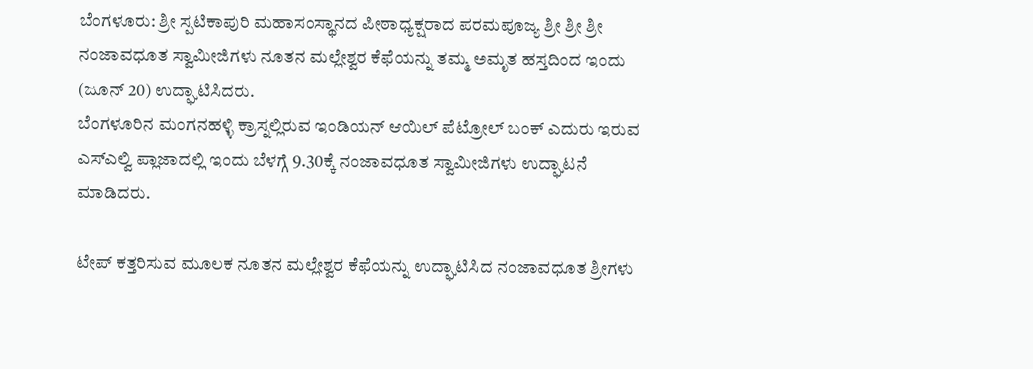ಬೆಂಗಳೂರು: ಶ್ರೀ ಸ್ಪಟಿಕಾಪುರಿ ಮಹಾಸಂಸ್ಥಾನದ ಪೀಠಾಧ್ಯಕ್ಷರಾದ ಪರಮಪೂಜ್ಯ ಶ್ರೀ ಶ್ರೀ ಶ್ರೀ ನಂಜಾವಧೂತ ಸ್ವಾಮೀಜಿಗಳು ನೂತನ ಮಲ್ಲೇಶ್ವರ ಕೆಫೆಯನ್ನು ತಮ್ಮ ಅಮೃತ ಹಸ್ತದಿಂದ ಇಂದು (ಜೂನ್ 20) ಉದ್ಘಾಟಿಸಿದರು.
ಬೆಂಗಳೂರಿನ ಮಂಗನಹಳ್ಳಿ ಕ್ರಾಸ್ನಲ್ಲಿರುವ ಇಂಡಿಯನ್ ಆಯಿಲ್ ಪೆಟ್ರೋಲ್ ಬಂಕ್ ಎದುರು ಇರುವ ಎಸ್ಎಲ್ವಿ ಪ್ಲಾಜಾದಲ್ಲಿ ಇಂದು ಬೆಳಗ್ಗೆ 9.30ಕ್ಕೆ ನಂಜಾವಧೂತ ಸ್ವಾಮೀಜಿಗಳು ಉದ್ಘಾಟನೆ ಮಾಡಿದರು.

ಟೇಪ್ ಕತ್ತರಿಸುವ ಮೂಲಕ ನೂತನ ಮಲ್ಲೇಶ್ವರ ಕೆಫೆಯನ್ನು ಉದ್ಘಾಟಿಸಿದ ನಂಜಾವಧೂತ ಶ್ರೀಗಳು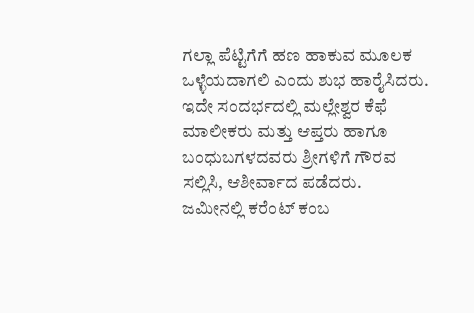ಗಲ್ಲಾ ಪೆಟ್ಟಿಗೆಗೆ ಹಣ ಹಾಕುವ ಮೂಲಕ ಒಳ್ಳೆಯದಾಗಲಿ ಎಂದು ಶುಭ ಹಾರೈಸಿದರು. ಇದೇ ಸಂದರ್ಭದಲ್ಲಿ ಮಲ್ಲೇಶ್ವರ ಕೆಫೆ ಮಾಲೀಕರು ಮತ್ತು ಆಪ್ತರು ಹಾಗೂ ಬಂಧುಬಗಳದವರು ಶ್ರೀಗಳಿಗೆ ಗೌರವ ಸಲ್ಲಿಸಿ, ಆಶೀರ್ವಾದ ಪಡೆದರು.
ಜಮೀನಲ್ಲಿ ಕರೆಂಟ್ ಕಂಬ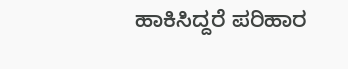ಹಾಕಿಸಿದ್ದರೆ ಪರಿಹಾರ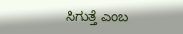ಸಿಗುತ್ತೆ ಎಂಬ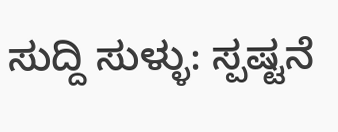ಸುದ್ದಿ ಸುಳ್ಳು: ಸ್ಪಷ್ಟನೆ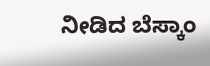ನೀಡಿದ ಬೆಸ್ಕಾಂ